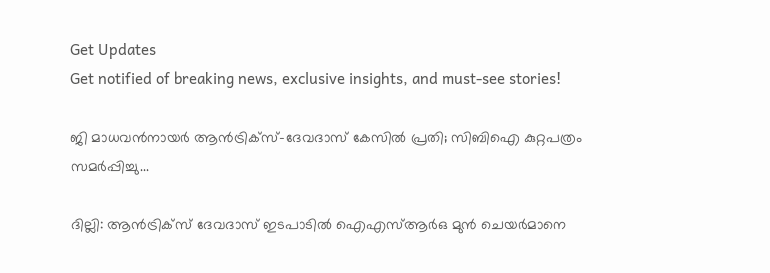Get Updates
Get notified of breaking news, exclusive insights, and must-see stories!

ജി മാധവന്‍നായര്‍ ആന്‍ട്രിക്‌സ്-ദേവദാസ് കേസില്‍ പ്രതി; സിബിഐ കുറ്റപത്രം സമര്‍പ്പിച്ചു...

ദില്ലി: ആന്‍ട്രിക്‌സ് ദേവദാസ് ഇടപാടില്‍ ഐഎസ്ആര്‍ഒ മുന്‍ ചെയര്‍മാനെ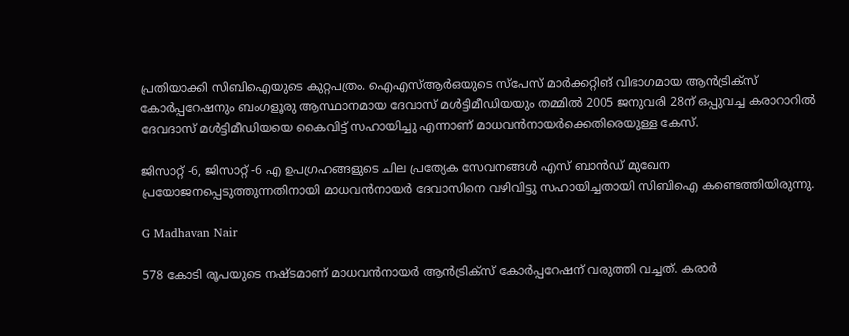പ്രതിയാക്കി സിബിഐയുടെ കുറ്റപത്രം. ഐഎസ്ആര്‍ഒയുടെ സ്‌പേസ് മാര്‍ക്കറ്റിങ് വിഭാഗമായ ആന്‍ട്രിക്‌സ് കോര്‍പ്പറേഷനും ബംഗളൂരു ആസ്ഥാനമായ ദേവാസ് മള്‍ട്ടിമീഡിയയും തമ്മില്‍ 2005 ജനുവരി 28ന് ഒപ്പുവച്ച കരാറാറില്‍ ദേവദാസ് മള്‍ട്ടിമീഡിയയെ കൈവിട്ട് സഹായിച്ചു എന്നാണ് മാധവന്‍നായര്‍ക്കെതിരെയുള്ള കേസ്.

ജിസാറ്റ് -6, ജിസാറ്റ് -6 എ ഉപഗ്രഹങ്ങളുടെ ചില പ്രത്യേക സേവനങ്ങള്‍ എസ് ബാന്‍ഡ് മുഖേന പ്രയോജനപ്പെടുത്തുന്നതിനായി മാധവന്‍നായര്‍ ദേവാസിനെ വഴിവിട്ടു സഹായിച്ചതായി സിബിഐ കണ്ടെത്തിയിരുന്നു.

G Madhavan Nair

578 കോടി രൂപയുടെ നഷ്ടമാണ് മാധവന്‍നായര്‍ ആന്‍ട്രിക്‌സ് കോര്‍പ്പറേഷന് വരുത്തി വച്ചത്. കരാര്‍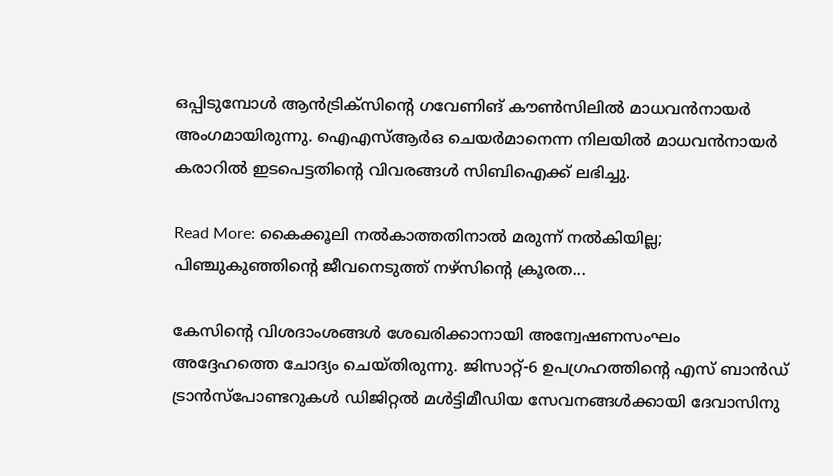ഒപ്പിടുമ്പോള്‍ ആന്‍ട്രിക്‌സിന്റെ ഗവേണിങ് കൗണ്‍സിലില്‍ മാധവന്‍നായര്‍ അംഗമായിരുന്നു. ഐഎസ്ആര്‍ഒ ചെയര്‍മാനെന്ന നിലയില്‍ മാധവന്‍നായര്‍ കരാറില്‍ ഇടപെട്ടതിന്റെ വിവരങ്ങള്‍ സിബിഐക്ക് ലഭിച്ചു.

Read More: കൈക്കൂലി നല്‍കാത്തതിനാല്‍ മരുന്ന് നല്‍കിയില്ല; പിഞ്ചുകുഞ്ഞിന്റെ ജീവനെടുത്ത് നഴ്‌സിന്റെ ക്രൂരത...

കേസിന്റെ വിശദാംശങ്ങള്‍ ശേഖരിക്കാനായി അന്വേഷണസംഘം അദ്ദേഹത്തെ ചോദ്യം ചെയ്തിരുന്നു. ജിസാറ്റ്-6 ഉപഗ്രഹത്തിന്റെ എസ് ബാന്‍ഡ് ട്രാന്‍സ്‌പോണ്ടറുകള്‍ ഡിജിറ്റല്‍ മള്‍ട്ടിമീഡിയ സേവനങ്ങള്‍ക്കായി ദേവാസിനു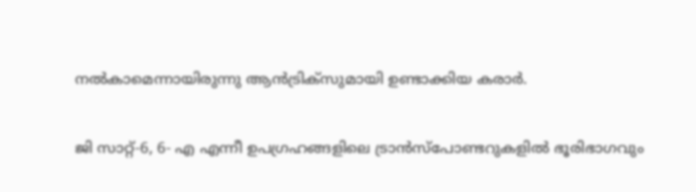നല്‍കാമെന്നായിരുന്നു ആന്‍ട്രിക്‌സുമായി ഉണ്ടാക്കിയ കരാര്‍.

ജി സാറ്റ്-6, 6- എ എന്നീ ഉപഗ്രഹങ്ങളിലെ ട്രാന്‍സ്‌പോണ്ടറുകളില്‍ ഭൂരിഭാഗവും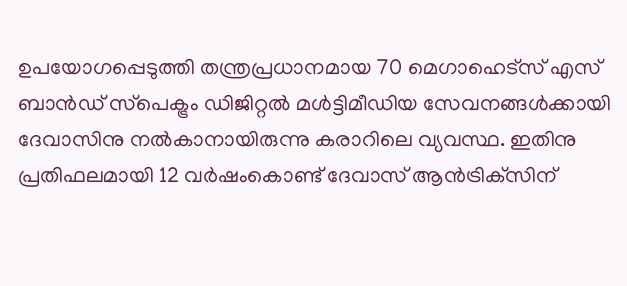ഉപയോഗപ്പെടുത്തി തന്ത്രപ്രധാനമായ 70 മെഗാഹെട്‌സ് എസ് ബാന്‍ഡ് സ്‌പെക്ട്രം ഡിജിറ്റല്‍ മള്‍ട്ടിമീഡിയ സേവനങ്ങള്‍ക്കായി ദേവാസിനു നല്‍കാനായിരുന്നു കരാറിലെ വ്യവസ്ഥ. ഇതിനു പ്രതിഫലമായി 12 വര്‍ഷംകൊണ്ട് ദേവാസ് ആന്‍ട്രിക്‌സിന്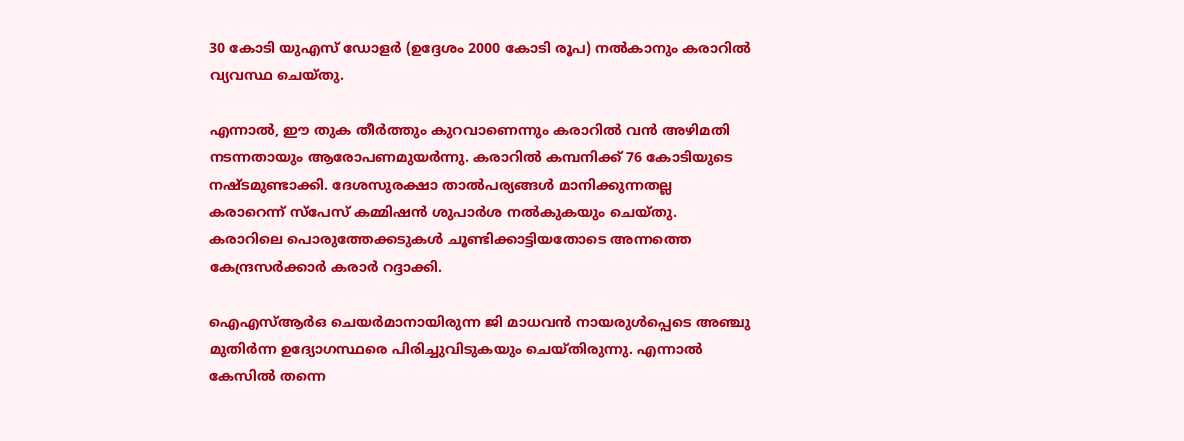30 കോടി യുഎസ് ഡോളര്‍ (ഉദ്ദേശം 2000 കോടി രൂപ) നല്‍കാനും കരാറില്‍ വ്യവസ്ഥ ചെയ്തു.

എന്നാല്‍, ഈ തുക തീര്‍ത്തും കുറവാണെന്നും കരാറില്‍ വന്‍ അഴിമതി നടന്നതായും ആരോപണമുയര്‍ന്നു. കരാറില്‍ കമ്പനിക്ക് 76 കോടിയുടെ നഷ്ടമുണ്ടാക്കി. ദേശസുരക്ഷാ താല്‍പര്യങ്ങള്‍ മാനിക്കുന്നതല്ല കരാറെന്ന് സ്‌പേസ് കമ്മിഷന്‍ ശുപാര്‍ശ നല്‍കുകയും ചെയ്തു. കരാറിലെ പൊരുത്തേക്കടുകള്‍ ചൂണ്ടിക്കാട്ടിയതോടെ അന്നത്തെ കേന്ദ്രസര്‍ക്കാര്‍ കരാര്‍ റദ്ദാക്കി.

ഐഎസ്ആര്‍ഒ ചെയര്‍മാനായിരുന്ന ജി മാധവന്‍ നായരുള്‍പ്പെടെ അഞ്ചു മുതിര്‍ന്ന ഉദ്യോഗസ്ഥരെ പിരിച്ചുവിടുകയും ചെയ്തിരുന്നു. എന്നാല്‍ കേസില്‍ തന്നെ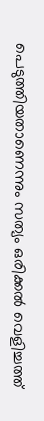പെടുത്തിയതാണെന്നും സത്യം ഒരിക്കല്‍ വെളിച്ചത്ത്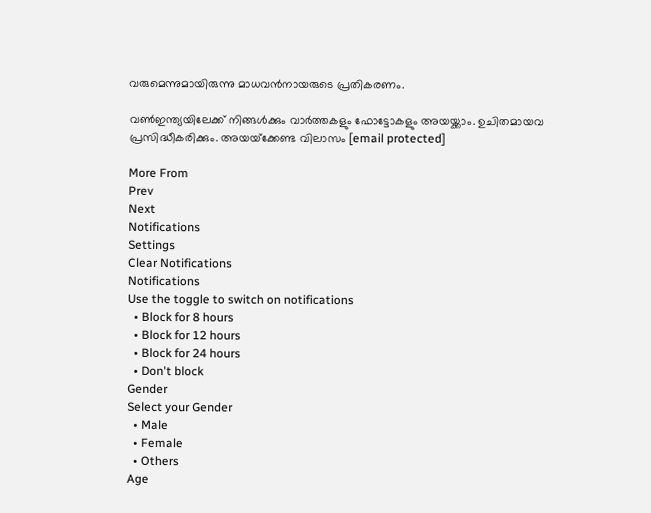വരുമെന്നുമായിരുന്നു മാധവന്‍നായരുടെ പ്രതികരണം.

വണ്‍ഇന്ത്യയിലേക്ക് നിങ്ങള്‍ക്കും വാര്‍ത്തകളും ഫോട്ടോകളും അയയ്ക്കാം. ഉചിതമായവ പ്രസിദ്ധീകരിക്കും. അയയ്‌ക്കേണ്ട വിലാസം [email protected]

More From
Prev
Next
Notifications
Settings
Clear Notifications
Notifications
Use the toggle to switch on notifications
  • Block for 8 hours
  • Block for 12 hours
  • Block for 24 hours
  • Don't block
Gender
Select your Gender
  • Male
  • Female
  • Others
Age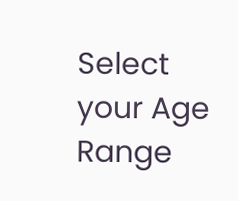Select your Age Range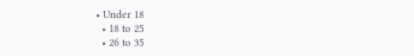• Under 18
  • 18 to 25
  • 26 to 35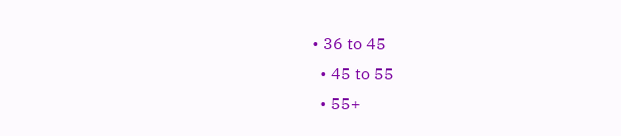• 36 to 45
  • 45 to 55
  • 55+